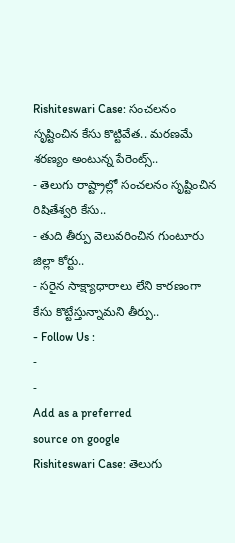Rishiteswari Case: సంచలనం సృష్టించిన కేసు కొట్టివేత.. మరణమే శరణ్యం అంటున్న పేరెంట్స్..
- తెలుగు రాష్ట్రాల్లో సంచలనం సృష్టించిన రిషితేశ్వరి కేసు..
- తుది తీర్పు వెలువరించిన గుంటూరు జిల్లా కోర్టు..
- సరైన సాక్ష్యాధారాలు లేని కారణంగా కేసు కొట్టేస్తున్నామని తీర్పు..
- Follow Us :
-
-
Add as a preferred
source on google
Rishiteswari Case: తెలుగు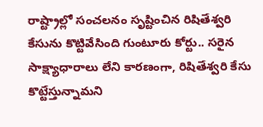రాష్ట్రాల్లో సంచలనం సృష్టించిన రిషితేశ్వరి కేసును కొట్టివేసింది గుంటూరు కోర్టు.. సరైన సాక్ష్యాధారాలు లేని కారణంగా, రిషితేశ్వరి కేసు కొట్టేస్తున్నామని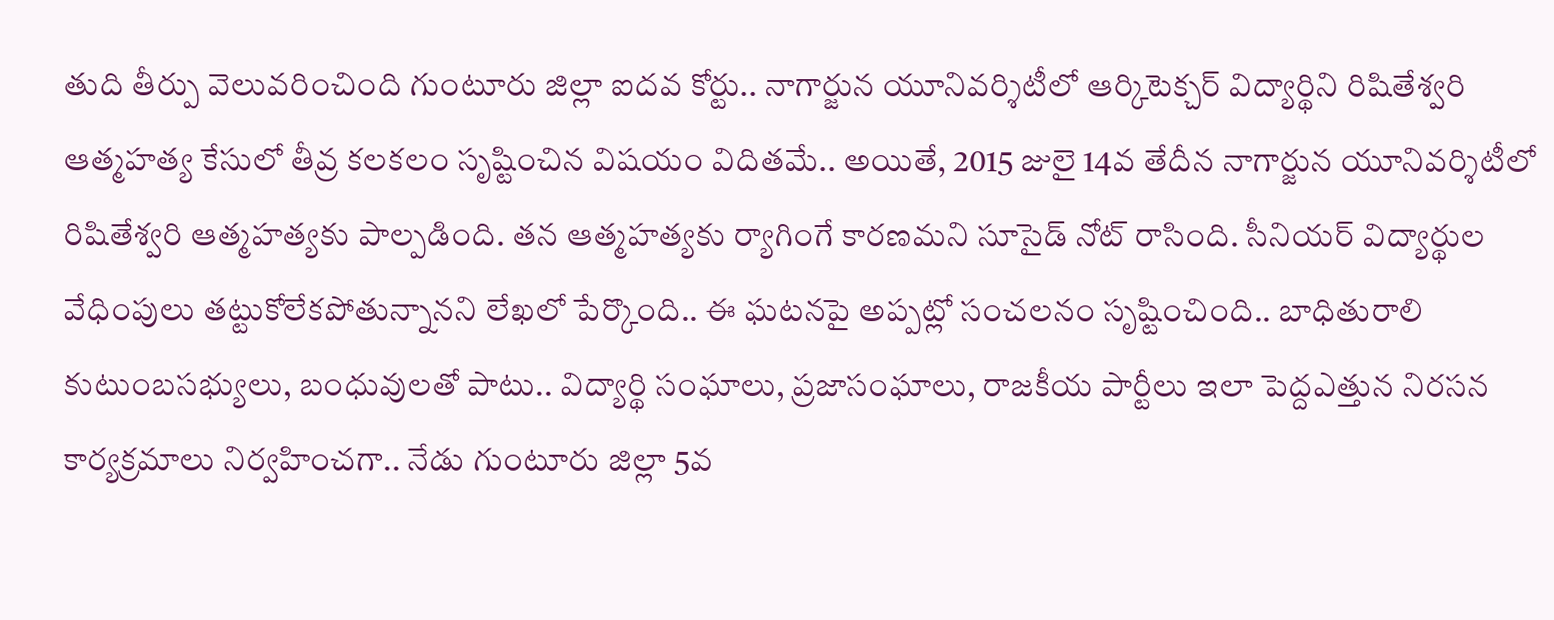తుది తీర్పు వెలువరించింది గుంటూరు జిల్లా ఐదవ కోర్టు.. నాగార్జున యూనివర్శిటీలో ఆర్కిటెక్చర్ విద్యార్థిని రిషితేశ్వరి ఆత్మహత్య కేసులో తీవ్ర కలకలం సృష్టించిన విషయం విదితమే.. అయితే, 2015 జులై 14వ తేదీన నాగార్జున యూనివర్శిటీలో రిషితేశ్వరి ఆత్మహత్యకు పాల్పడింది. తన ఆత్మహత్యకు ర్యాగింగే కారణమని సూసైడ్ నోట్ రాసింది. సీనియర్ విద్యార్థుల వేధింపులు తట్టుకోలేకపోతున్నానని లేఖలో పేర్కొంది.. ఈ ఘటనపై అప్పట్లో సంచలనం సృష్టించింది.. బాధితురాలి కుటుంబసభ్యులు, బంధువులతో పాటు.. విద్యార్థి సంఘాలు, ప్రజాసంఘాలు, రాజకీయ పార్టీలు ఇలా పెద్దఎత్తున నిరసన కార్యక్రమాలు నిర్వహించగా.. నేడు గుంటూరు జిల్లా 5వ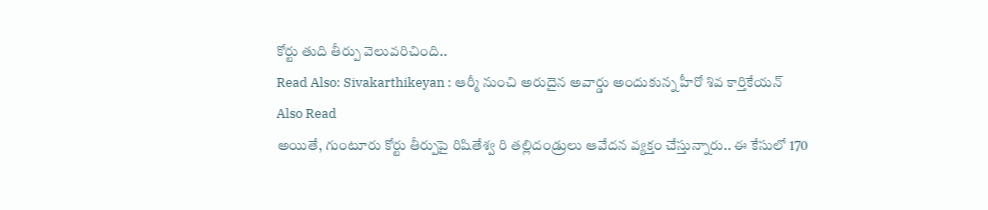కోర్టు తుది తీర్పు వెలువరిచింది..
Read Also: Sivakarthikeyan : ఆర్మీ నుంచి అరుదైన అవార్డు అందుకున్న హీరో శివ కార్తికేయన్
Also Read
అయితే, గుంటూరు కోర్టు తీర్పుపై రిషితేశ్వ రి తల్లిదండ్రులు ఆవేదన వ్యక్తం చేస్తున్నారు.. ఈ కేసులో 170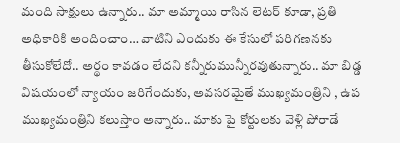మంది సాక్షులు ఉన్నారు.. మా అమ్మాయి రాసిన లెటర్ కూడా, ప్రతి అధికారికి అందించాం… వాటిని ఎందుకు ఈ కేసులో పరిగణనకు తీసుకోలేదో.. అర్థం కావడం లేదని కన్నీరుమున్నీరవుతున్నారు.. మా బిడ్డ విషయంలో న్యాయం జరిగేందుకు, అవసరమైతే ముఖ్యమంత్రిని , ఉప ముఖ్యమంత్రిని కలుస్తాం అన్నారు.. మాకు పై కోర్టులకు వెళ్లి పోరాడే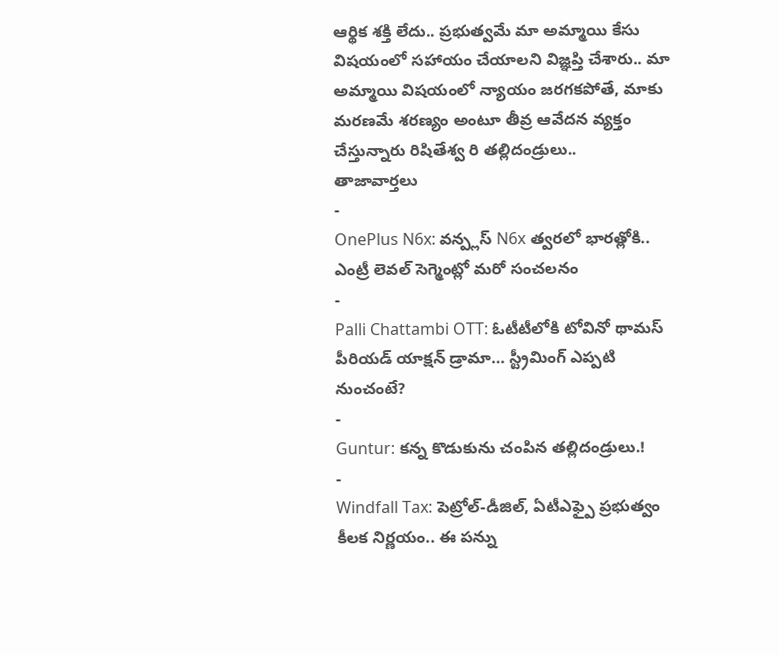ఆర్థిక శక్తి లేదు.. ప్రభుత్వమే మా అమ్మాయి కేసు విషయంలో సహాయం చేయాలని విజ్ఞప్తి చేశారు.. మా అమ్మాయి విషయంలో న్యాయం జరగకపోతే, మాకు మరణమే శరణ్యం అంటూ తీవ్ర ఆవేదన వ్యక్తం చేస్తున్నారు రిషితేశ్వ రి తల్లిదండ్రులు..
తాజావార్తలు
-
OnePlus N6x: వన్ప్లస్ N6x త్వరలో భారత్లోకి.. ఎంట్రీ లెవల్ సెగ్మెంట్లో మరో సంచలనం
-
Palli Chattambi OTT: ఓటీటీలోకి టోవినో థామస్ పీరియడ్ యాక్షన్ డ్రామా… స్ట్రీమింగ్ ఎప్పటి నుంచంటే?
-
Guntur: కన్న కొడుకును చంపిన తల్లిదండ్రులు.!
-
Windfall Tax: పెట్రోల్-డీజిల్, ఏటీఎఫ్పై ప్రభుత్వం కీలక నిర్ణయం.. ఈ పన్ను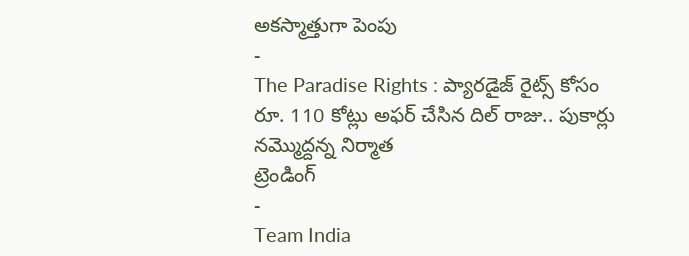అకస్మాత్తుగా పెంపు
-
The Paradise Rights : ప్యారడైజ్ రైట్స్ కోసం రూ. 110 కోట్లు అఫర్ చేసిన దిల్ రాజు.. పుకార్లు నమ్మొద్దన్న నిర్మాత
ట్రెండింగ్
-
Team India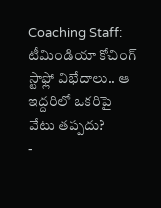Coaching Staff: టీమిండియా కోచింగ్ స్టాఫ్లో విభేదాలు.. ఆ ఇద్దరిలో ఒకరిపై వేటు తప్పదు?
-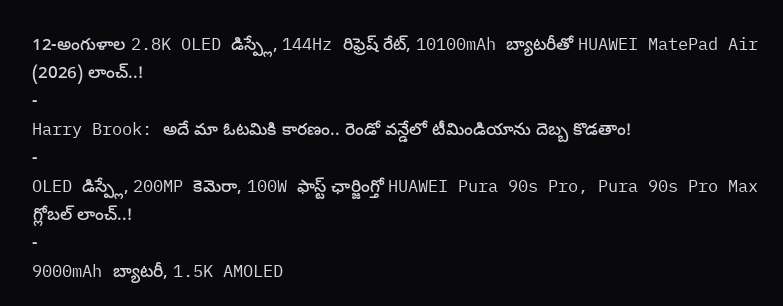12-అంగుళాల 2.8K OLED డిస్ప్లే, 144Hz రిఫ్రెష్ రేట్, 10100mAh బ్యాటరీతో HUAWEI MatePad Air (2026) లాంచ్..!
-
Harry Brook: అదే మా ఓటమికి కారణం.. రెండో వన్డేలో టీమిండియాను దెబ్బ కొడతాం!
-
OLED డిస్ప్లే, 200MP కెమెరా, 100W ఫాస్ట్ ఛార్జింగ్తో HUAWEI Pura 90s Pro, Pura 90s Pro Max గ్లోబల్ లాంచ్..!
-
9000mAh బ్యాటరీ, 1.5K AMOLED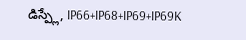డిస్ప్లే, IP66+IP68+IP69+IP69K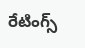రేటింగ్స్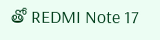తో REDMI Note 17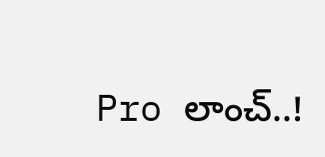Pro లాంచ్..!